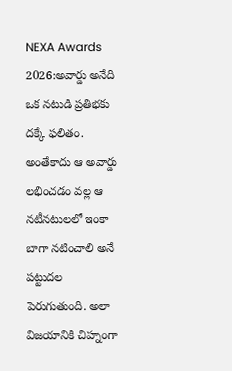NEXA Awards 2026:అవార్డు అనేది ఒక నటుడి ప్రతిభకు దక్కే ఫలితం. అంతేకాదు ఆ అవార్డు లభించడం వల్ల ఆ నటీనటులలో ఇంకా బాగా నటించాలి అనే పట్టుదల పెరుగుతుంది. అలా విజయానికి చిహ్నంగా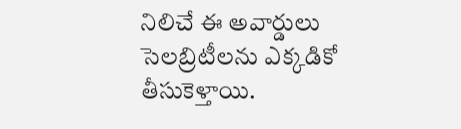నిలిచే ఈ అవార్డులు సెలబ్రిటీలను ఎక్కడికో తీసుకెళ్తాయి.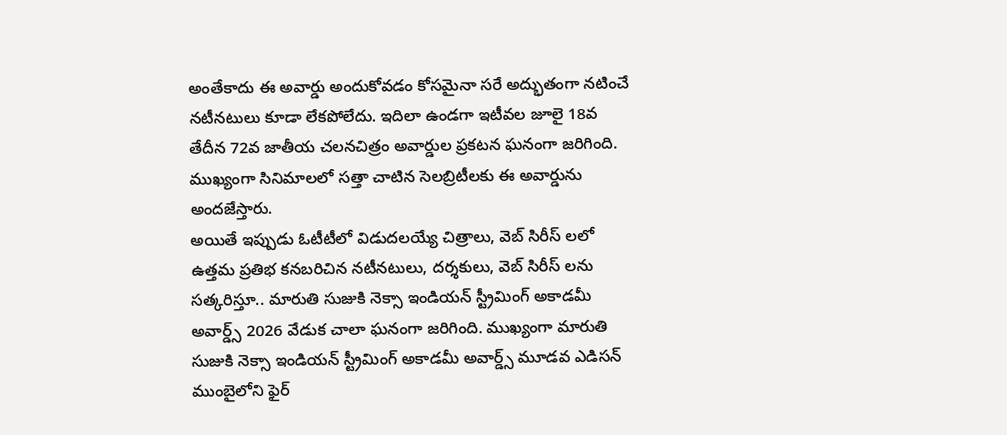అంతేకాదు ఈ అవార్డు అందుకోవడం కోసమైనా సరే అద్భుతంగా నటించే నటీనటులు కూడా లేకపోలేదు. ఇదిలా ఉండగా ఇటీవల జూలై 18వ తేదీన 72వ జాతీయ చలనచిత్రం అవార్డుల ప్రకటన ఘనంగా జరిగింది. ముఖ్యంగా సినిమాలలో సత్తా చాటిన సెలబ్రిటీలకు ఈ అవార్డును అందజేస్తారు.
అయితే ఇప్పుడు ఓటీటీలో విడుదలయ్యే చిత్రాలు, వెబ్ సిరీస్ లలో ఉత్తమ ప్రతిభ కనబరిచిన నటీనటులు, దర్శకులు, వెబ్ సిరీస్ లను సత్కరిస్తూ.. మారుతి సుజుకి నెక్సా ఇండియన్ స్ట్రీమింగ్ అకాడమీ అవార్డ్స్ 2026 వేడుక చాలా ఘనంగా జరిగింది. ముఖ్యంగా మారుతి సుజుకి నెక్సా ఇండియన్ స్ట్రీమింగ్ అకాడమీ అవార్డ్స్ మూడవ ఎడిసన్ ముంబైలోని ఫైర్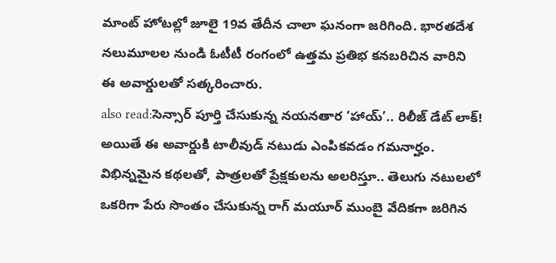మాంట్ హోటల్లో జూలై 19వ తేదీన చాలా ఘనంగా జరిగింది. భారతదేశ నలుమూలల నుండి ఓటీటీ రంగంలో ఉత్తమ ప్రతిభ కనబరిచిన వారిని ఈ అవార్డులతో సత్కరించారు.
also read:సెన్సార్ పూర్తి చేసుకున్న నయనతార ‘హాయ్’.. రిలీజ్ డేట్ లాక్!
అయితే ఈ అవార్డుకి టాలీవుడ్ నటుడు ఎంపికవడం గమనార్హం. విభిన్నమైన కథలతో, పాత్రలతో ప్రేక్షకులను అలరిస్తూ.. తెలుగు నటులలో ఒకరిగా పేరు సొంతం చేసుకున్న రాగ్ మయూర్ ముంబై వేదికగా జరిగిన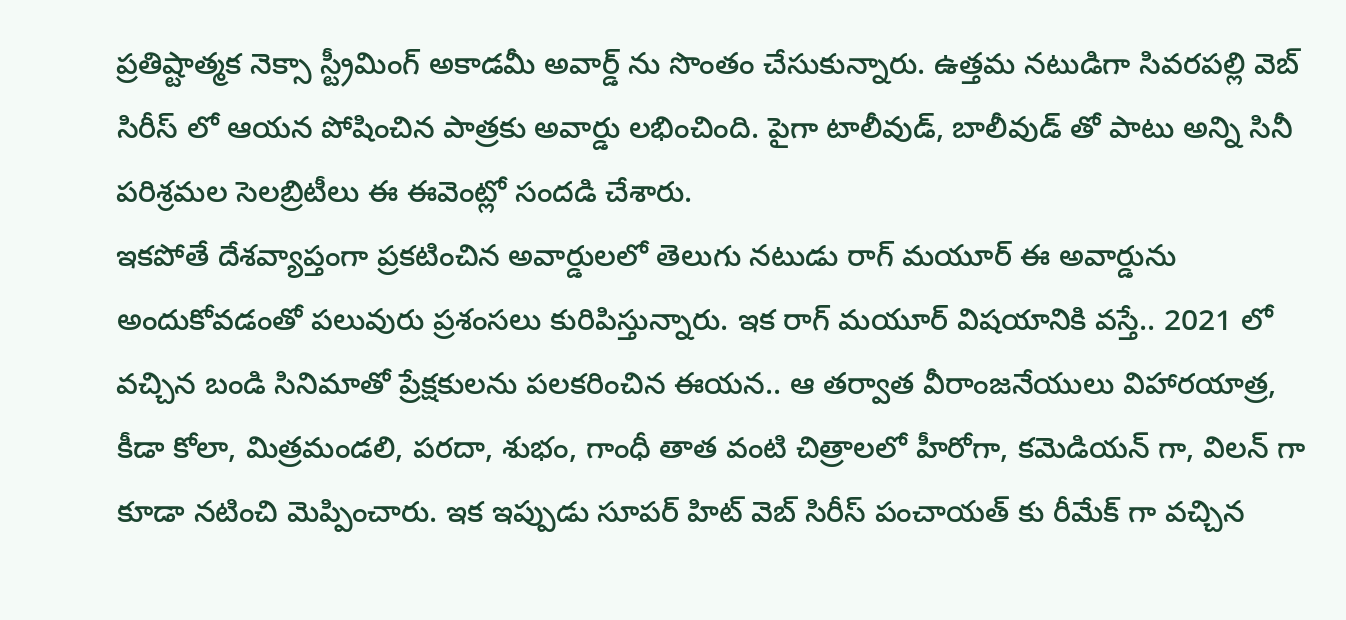ప్రతిష్టాత్మక నెక్సా స్ట్రీమింగ్ అకాడమీ అవార్డ్ ను సొంతం చేసుకున్నారు. ఉత్తమ నటుడిగా సివరపల్లి వెబ్ సిరీస్ లో ఆయన పోషించిన పాత్రకు అవార్డు లభించింది. పైగా టాలీవుడ్, బాలీవుడ్ తో పాటు అన్ని సినీ పరిశ్రమల సెలబ్రిటీలు ఈ ఈవెంట్లో సందడి చేశారు.
ఇకపోతే దేశవ్యాప్తంగా ప్రకటించిన అవార్డులలో తెలుగు నటుడు రాగ్ మయూర్ ఈ అవార్డును అందుకోవడంతో పలువురు ప్రశంసలు కురిపిస్తున్నారు. ఇక రాగ్ మయూర్ విషయానికి వస్తే.. 2021 లో వచ్చిన బండి సినిమాతో ప్రేక్షకులను పలకరించిన ఈయన.. ఆ తర్వాత వీరాంజనేయులు విహారయాత్ర, కీడా కోలా, మిత్రమండలి, పరదా, శుభం, గాంధీ తాత వంటి చిత్రాలలో హీరోగా, కమెడియన్ గా, విలన్ గా కూడా నటించి మెప్పించారు. ఇక ఇప్పుడు సూపర్ హిట్ వెబ్ సిరీస్ పంచాయత్ కు రీమేక్ గా వచ్చిన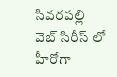సివరపల్లి వెబ్ సిరీస్ లో హీరోగా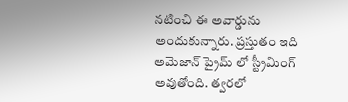నటించి ఈ అవార్డును అందుకున్నారు. ప్రస్తుతం ఇది అమెజాన్ ప్రైమ్ లో స్ట్రీమింగ్ అవుతోంది. త్వరలో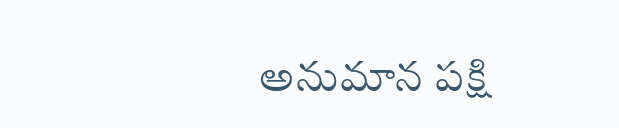అనుమాన పక్షి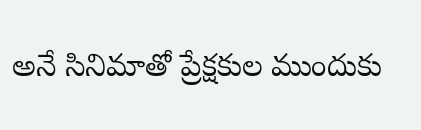అనే సినిమాతో ప్రేక్షకుల ముందుకు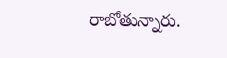రాబోతున్నారు.